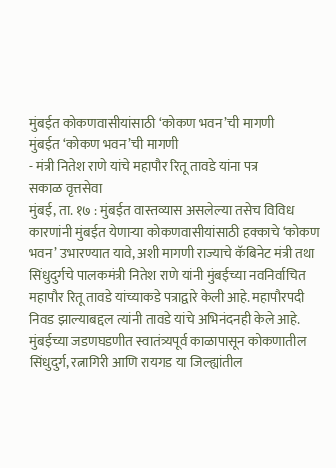मुंबईत कोकणवासीयांसाठी ‘कोकण भवन’ची मागणी
मुंबईत ‘कोकण भवन’ची मागणी
- मंत्री नितेश राणे यांचे महापौर रितू तावडे यांना पत्र
सकाळ वृत्तसेवा
मुंबई, ता. १७ : मुंबईत वास्तव्यास असलेल्या तसेच विविध कारणांनी मुंबईत येणाऱ्या कोकणवासीयांसाठी हक्काचे ‘कोकण भवन’ उभारण्यात यावे, अशी मागणी राज्याचे कॅबिनेट मंत्री तथा सिंधुदुर्गचे पालकमंत्री नितेश राणे यांनी मुंबईच्या नवनिर्वाचित महापौर रितू तावडे यांच्याकडे पत्राद्वारे केली आहे. महापौरपदी निवड झाल्याबद्दल त्यांनी तावडे यांचे अभिनंदनही केले आहे.
मुंबईच्या जडणघडणीत स्वातंत्र्यपूर्व काळापासून कोकणातील सिंधुदुर्ग, रत्नागिरी आणि रायगड या जिल्ह्यांतील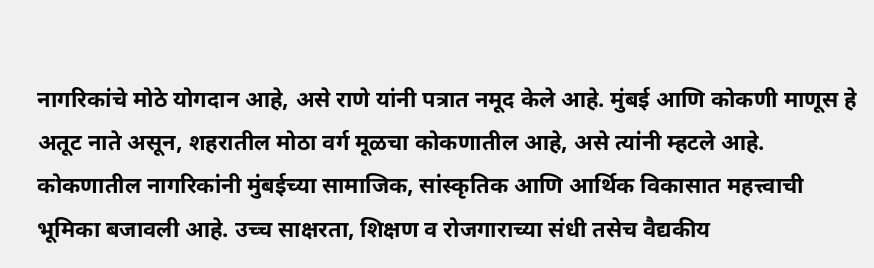नागरिकांचे मोठे योगदान आहे, असे राणे यांनी पत्रात नमूद केले आहे. मुंबई आणि कोकणी माणूस हे अतूट नाते असून, शहरातील मोठा वर्ग मूळचा कोकणातील आहे, असे त्यांनी म्हटले आहे. कोकणातील नागरिकांनी मुंबईच्या सामाजिक, सांस्कृतिक आणि आर्थिक विकासात महत्त्वाची भूमिका बजावली आहे. उच्च साक्षरता, शिक्षण व रोजगाराच्या संधी तसेच वैद्यकीय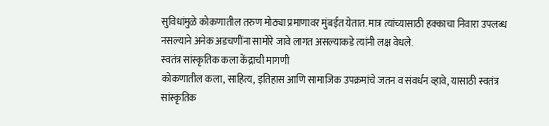सुविधांमुळे कोकणातील तरुण मोठ्या प्रमाणावर मुंबईत येतात. मात्र त्यांच्यासाठी हक्काचा निवारा उपलब्ध नसल्याने अनेक अडचणींना सामोरे जावे लागत असल्याकडे त्यांनी लक्ष वेधले.
स्वतंत्र सांस्कृतिक कला केंद्राची मागणी
कोकणातील कला, साहित्य, इतिहास आणि सामाजिक उपक्रमांचे जतन व संवर्धन व्हावे, यासाठी स्वतंत्र सांस्कृतिक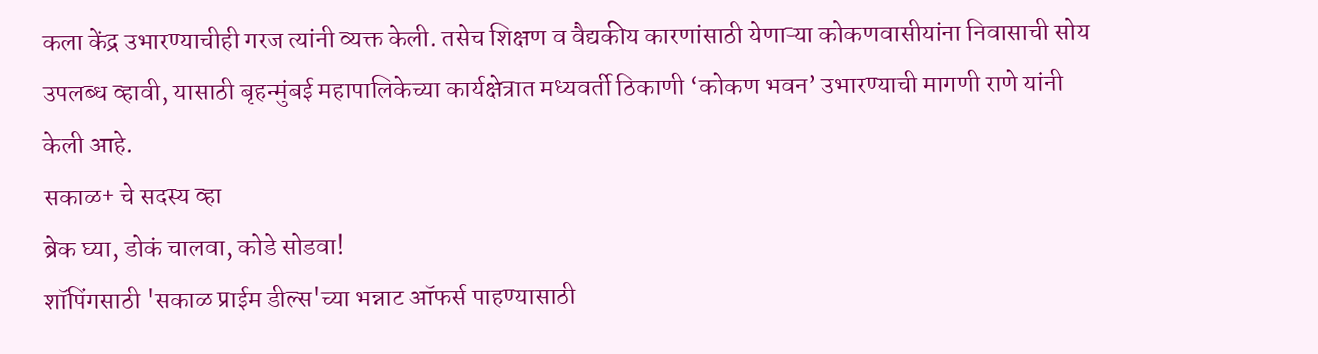कला केंद्र उभारण्याचीही गरज त्यांनी व्यक्त केली. तसेच शिक्षण व वैद्यकीय कारणांसाठी येणाऱ्या कोकणवासीयांना निवासाची सोय उपलब्ध व्हावी, यासाठी बृहन्मुंबई महापालिकेच्या कार्यक्षेत्रात मध्यवर्ती ठिकाणी ‘कोकण भवन’ उभारण्याची मागणी राणे यांनी केली आहे.
सकाळ+ चे सदस्य व्हा
ब्रेक घ्या, डोकं चालवा, कोडे सोडवा!
शॉपिंगसाठी 'सकाळ प्राईम डील्स'च्या भन्नाट ऑफर्स पाहण्यासाठी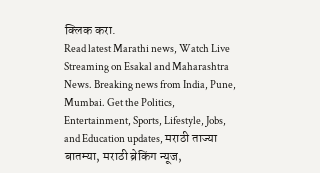क्लिक करा.
Read latest Marathi news, Watch Live Streaming on Esakal and Maharashtra News. Breaking news from India, Pune, Mumbai. Get the Politics, Entertainment, Sports, Lifestyle, Jobs, and Education updates, मराठी ताज्या बातम्या, मराठी ब्रेकिंग न्यूज,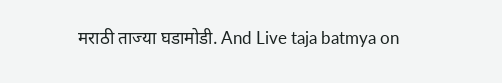मराठी ताज्या घडामोडी. And Live taja batmya on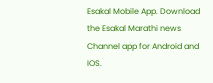Esakal Mobile App. Download the Esakal Marathi news Channel app for Android and IOS.